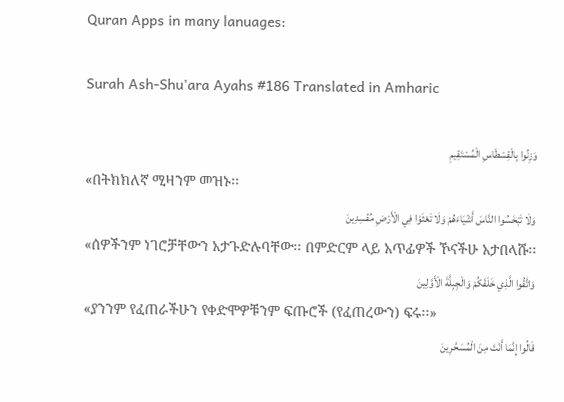Quran Apps in many lanuages:

Surah Ash-Shu'ara Ayahs #186 Translated in Amharic

وَزِنُوا بِالْقِسْطَاسِ الْمُسْتَقِيمِ
«በትክክለኛ ሚዛንም መዝኑ፡፡
وَلَا تَبْخَسُوا النَّاسَ أَشْيَاءَهُمْ وَلَا تَعْثَوْا فِي الْأَرْضِ مُفْسِدِينَ
«ሰዎችንም ነገሮቻቸውን አታጉድሉባቸው፡፡ በምድርም ላይ አጥፊዎች ኾናችሁ አታበላሹ፡፡
وَاتَّقُوا الَّذِي خَلَقَكُمْ وَالْجِبِلَّةَ الْأَوَّلِينَ
«ያንንም የፈጠራችሁን የቀድሞዎቹንም ፍጡሮች (የፈጠረውን) ፍሩ፡፡»
قَالُوا إِنَّمَا أَنْتَ مِنَ الْمُسَحَّرِينَ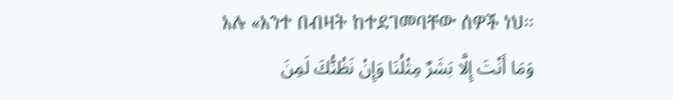አሉ «አንተ በብዛት ከተደገመባቸው ሰዎች ነህ፡፡
وَمَا أَنْتَ إِلَّا بَشَرٌ مِثْلُنَا وَإِنْ نَظُنُّكَ لَمِنَ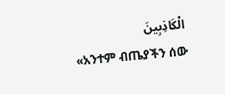الْكَاذِبِينَ
«አንተም ብጤያችን ሰው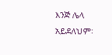እንጅ ሌላ አይደለህም፡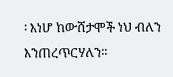፡ እነሆ ከውሸታሞች ነህ ብለን እንጠረጥርሃለን፡፡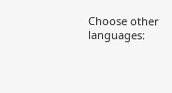Choose other languages: